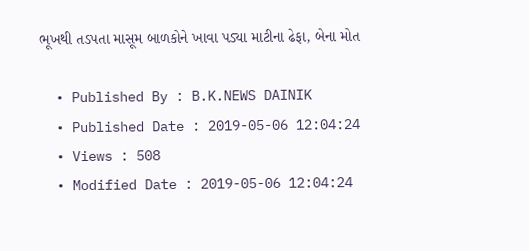ભૂખથી તડપતા માસૂમ બાળકોને ખાવા પડ્યા માટીના ઢેફા, બેના મોત

  • Published By : B.K.NEWS DAINIK
  • Published Date : 2019-05-06 12:04:24
  • Views : 508
  • Modified Date : 2019-05-06 12:04:24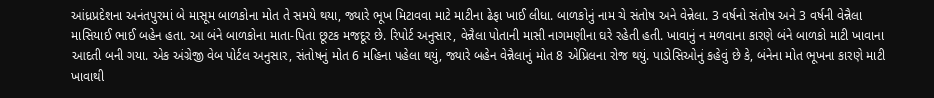આંધ્રપ્રદેશના અનંતપુરમાં બે માસૂમ બાળકોના મોત તે સમયે થયા, જ્યારે ભૂખ મિટાવવા માટે માટીના ઢેફા ખાઈ લીધા. બાળકોનું નામ ચે સંતોષ અને વેન્નેલા. 3 વર્ષનો સંતોષ અને 3 વર્ષની વેન્નૈલા માસિયાઈ ભાઈ બહેન હતા. આ બંને બાળકોના માતા-પિતા છૂટક મજદૂર છે. રિપોર્ટ અનુસાર, વેન્નૈલા પોતાની માસી નાગમણીના ઘરે રહેતી હતી. ખાવાનું ન મળવાના કારણે બંને બાળકો માટી ખાવાના આદતી બની ગયા. એક અંગ્રેજી વેબ પોર્ટલ અનુસાર, સંતોષનું મોત 6 મહિના પહેલા થયું, જ્યારે બહેન વેન્નૈલાનું મોત 8 એપ્રિલના રોજ થયું. પાડોસિઓનું કહેવું છે કે, બંનેના મોત ભૂખના કારણે માટી ખાવાથી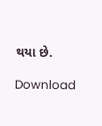થયા છે.

Download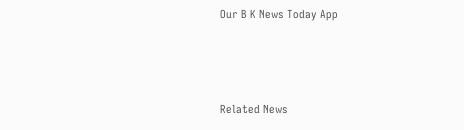Our B K News Today App



Related News